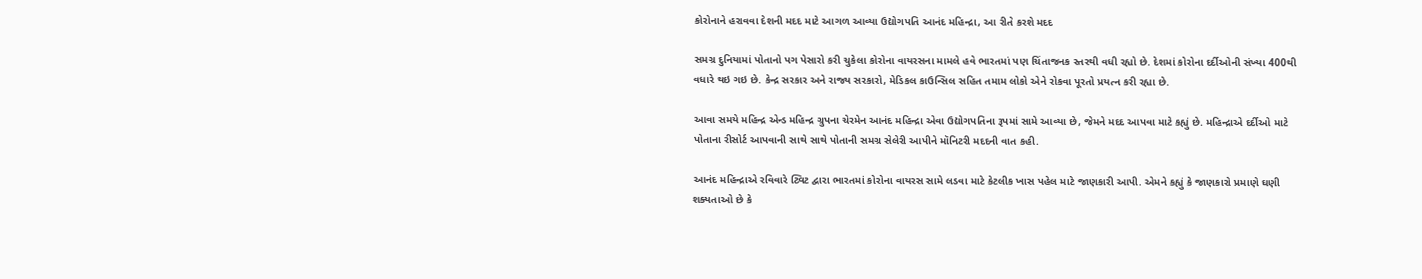કોરોનાને હરાવવા દેશની મદદ માટે આગળ આવ્યા ઉદ્યોગપતિ આનંદ મહિન્દ્રા, આ રીતે કરશે મદદ

સમગ્ર દુનિયામાં પોતાનો પગ પેસારો કરી ચુકેલા કોરોના વાયરસના મામલે હવે ભારતમાં પણ ચિંતાજનક સ્તરથી વધી રહ્યો છે. દેશમાં કોરોના દર્દીઓની સંખ્યા 400થી વધારે થઇ ગઇ છે. કેન્દ્ર સરકાર અને રાજ્ય સરકારો, મેડિકલ કાઉન્સિલ સહિત તમામ લોકો એને રોકવા પૂરતો પ્રયત્ન કરી રહ્યા છે.

આવા સમયે મહિન્દ્ર એન્ડ મહિન્દ્ર ગ્રુપના ચેરમેન આનંદ મહિન્દ્રા એવા ઉદ્યોગપતિના રૂપમાં સામે આવ્યા છે, જેમને મદદ આપવા માટે કહ્યું છે. મહિન્દ્રાએ દર્દીઓ માટે પોતાના રીસોર્ટ આપવાની સાથે સાથે પોતાની સમગ્ર સેલેરી આપીને મૉનિટરી મદદની વાત કહી.

આનંદ મહિન્દ્રાએ રવિવારે ટ્વિટ દ્વારા ભારતમાં કોરોના વાયરસ સામે લડવા માટે કેટલીક ખાસ પહેલ માટે જાણકારી આપી. એમને કહ્યું કે જાણકારો પ્રમાણે ઘણી શક્યતાઓ છે કે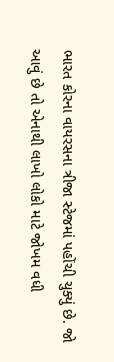ભારત કોરના વાયરસના ત્રીજા સ્ટેજમાં પહોંચી ચુક્યું છે. જો આવું છે તો એનાથી લાખો લોકો માટે જોખમ વધી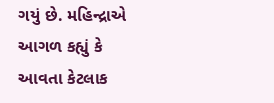ગયું છે. મહિન્દ્રાએ આગળ કહ્યું કે આવતા કેટલાક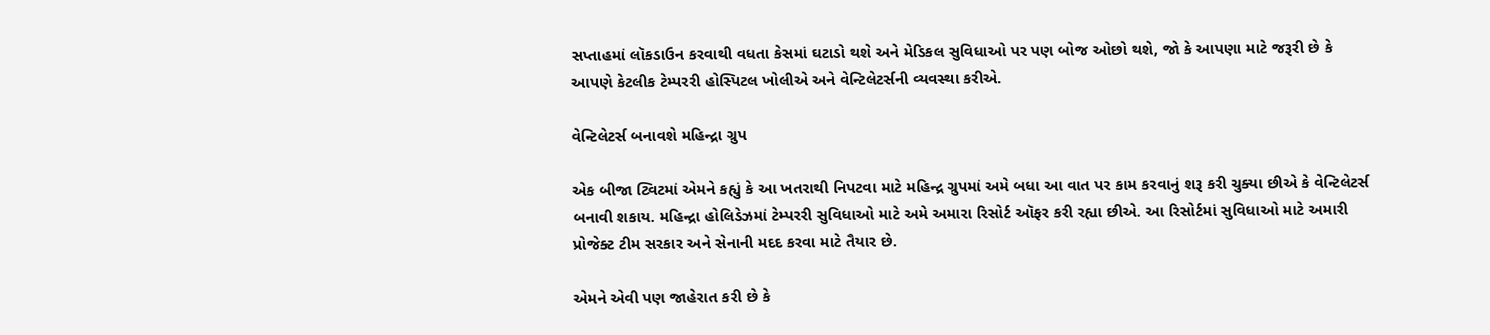સપ્તાહમાં લૉકડાઉન કરવાથી વધતા કેસમાં ઘટાડો થશે અને મેડિકલ સુવિધાઓ પર પણ બોજ ઓછો થશે, જો કે આપણા માટે જરૂરી છે કે આપણે કેટલીક ટેમ્પરરી હોસ્પિટલ ખોલીએ અને વેન્ટિલેટર્સની વ્યવસ્થા કરીએ.

વેન્ટિલેટર્સ બનાવશે મહિન્દ્રા ગ્રુપ

એક બીજા ટ્વિટમાં એમને કહ્યું કે આ ખતરાથી નિપટવા માટે મહિન્દ્ર ગ્રુપમાં અમે બધા આ વાત પર કામ કરવાનું શરૂ કરી ચુક્યા છીએ કે વેન્ટિલેટર્સ બનાવી શકાય. મહિન્દ્રા હોલિડેઝમાં ટેમ્પરરી સુવિધાઓ માટે અમે અમારા રિસોર્ટ ઑફર કરી રહ્યા છીએ. આ રિસોર્ટમાં સુવિધાઓ માટે અમારી પ્રોજેક્ટ ટીમ સરકાર અને સેનાની મદદ કરવા માટે તૈયાર છે.

એમને એવી પણ જાહેરાત કરી છે કે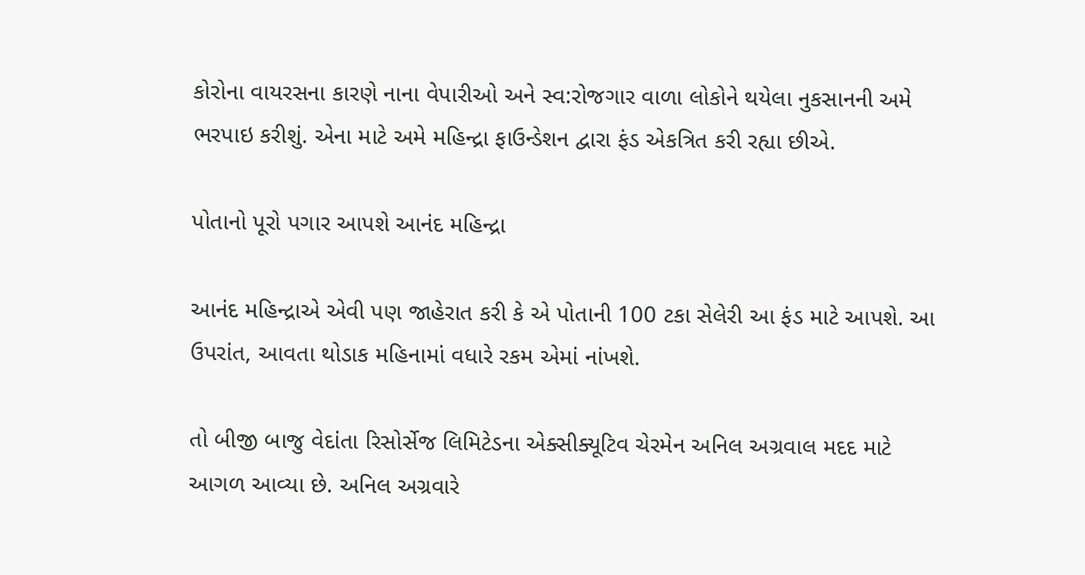કોરોના વાયરસના કારણે નાના વેપારીઓ અને સ્વ:રોજગાર વાળા લોકોને થયેલા નુકસાનની અમે ભરપાઇ કરીશું. એના માટે અમે મહિન્દ્રા ફાઉન્ડેશન દ્વારા ફંડ એકત્રિત કરી રહ્યા છીએ.

પોતાનો પૂરો પગાર આપશે આનંદ મહિન્દ્રા

આનંદ મહિન્દ્રાએ એવી પણ જાહેરાત કરી કે એ પોતાની 100 ટકા સેલેરી આ ફંડ માટે આપશે. આ ઉપરાંત, આવતા થોડાક મહિનામાં વધારે રકમ એમાં નાંખશે.

તો બીજી બાજુ વેદાંતા રિસોર્સેજ લિમિટેડના એક્સીક્યૂટિવ ચેરમેન અનિલ અગ્રવાલ મદદ માટે આગળ આવ્યા છે. અનિલ અગ્રવારે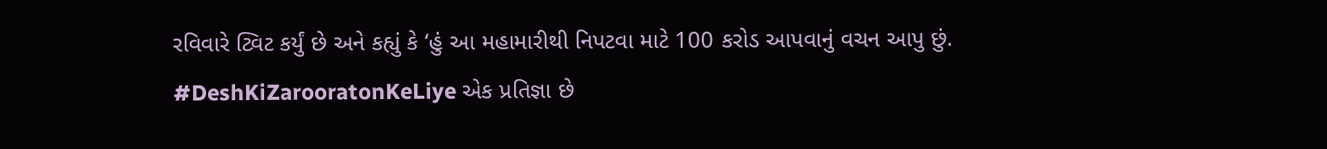રવિવારે ટ્વિટ કર્યું છે અને કહ્યું કે ‘હું આ મહામારીથી નિપટવા માટે 100 કરોડ આપવાનું વચન આપુ છું. #DeshKiZarooratonKeLiye એક પ્રતિજ્ઞા છે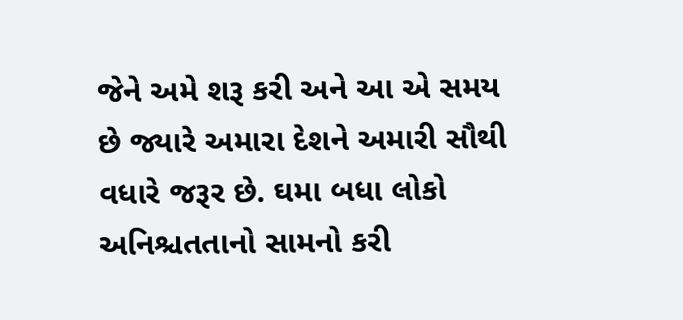જેને અમે શરૂ કરી અને આ એ સમય છે જ્યારે અમારા દેશને અમારી સૌથી વધારે જરૂર છે. ઘમા બધા લોકો અનિશ્ચતતાનો સામનો કરી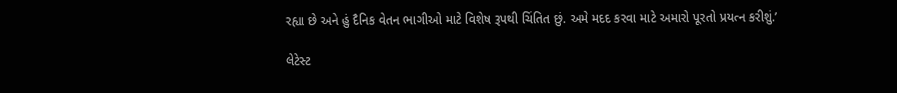રહ્યા છે અને હું દૈનિક વેતન ભાગીઓ માટે વિશેષ રૂપથી ચિંતિત છું. અમે મદદ કરવા માટે અમારો પૂરતો પ્રયત્ન કરીશું.’

લેટેસ્ટ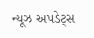ન્યૂઝ અપડેટ્સ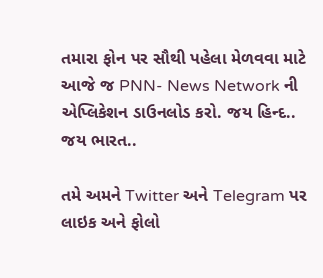તમારા ફોન પર સૌથી પહેલા મેળવવા માટે આજે જ PNN- News Network ની એપ્લિકેશન ડાઉનલોડ કરો. જય હિન્દ.. જય ભારત..

તમે અમને Twitter અને Telegram પર લાઇક અને ફોલો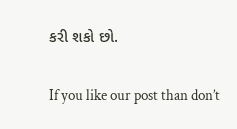કરી શકો છો.

If you like our post than don’t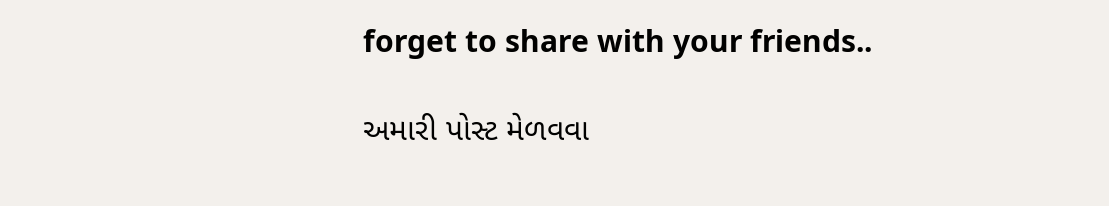forget to share with your friends..

અમારી પોસ્ટ મેળવવા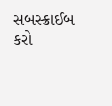સબસ્ક્રાઈબ કરો